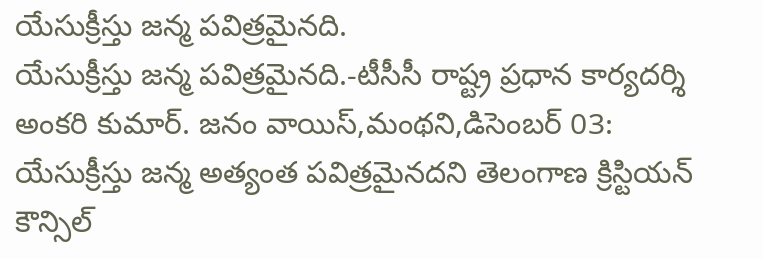యేసుక్రీస్తు జన్మ పవిత్రమైనది.
యేసుక్రీస్తు జన్మ పవిత్రమైనది.-టీసీసీ రాష్ట్ర ప్రధాన కార్యదర్శి అంకరి కుమార్. జనం వాయిస్,మంథని,డిసెంబర్ 03: యేసుక్రీస్తు జన్మ అత్యంత పవిత్రమైనదని తెలంగాణ క్రిస్టియన్ కౌన్సిల్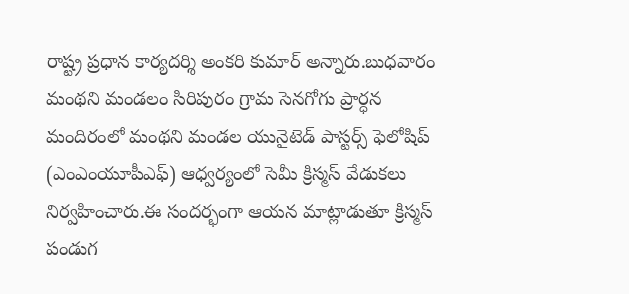రాష్ట్ర ప్రధాన కార్యదర్శి అంకరి కుమార్ అన్నారు.బుధవారం మంథని మండలం సిరిపురం గ్రామ సెనగోగు ప్రార్ధన మందిరంలో మంథని మండల యునైటెడ్ పాస్టర్స్ ఫెలోషిప్ (ఎంఎంయూపీఎఫ్) ఆధ్వర్యంలో సెమీ క్రిస్మస్ వేడుకలు నిర్వహించారు.ఈ సందర్భంగా ఆయన మాట్లాడుతూ క్రిస్మస్ పండుగ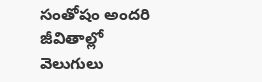సంతోషం అందరి జీవితాల్లో వెలుగులు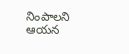నింపాలని ఆయన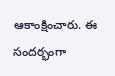ఆకాంక్షించారు. ఈ సందర్భంగా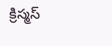క్రిస్మస్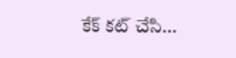కేక్ కట్ చేసి...